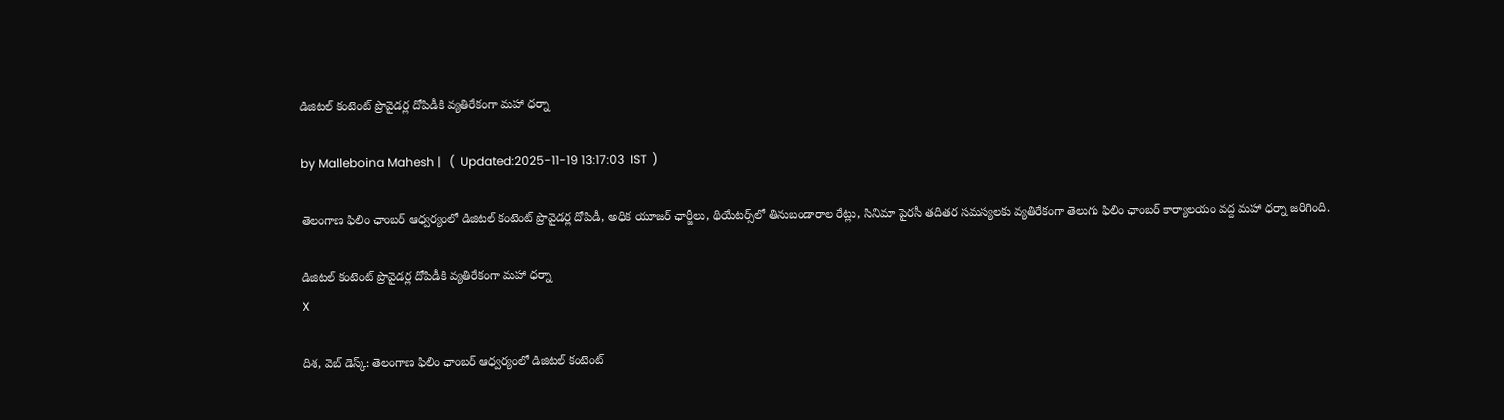డిజిటల్ కంటెంట్ ప్రొవైడర్ల దోపిడీకి వ్యతిరేకంగా మహా ధర్నా

by Malleboina Mahesh |   (  Updated:2025-11-19 13:17:03  IST  )

తెలంగాణ ఫిలిం ఛాంబర్ ఆధ్వర్యంలో డిజిటల్ కంటెంట్ ప్రొవైడర్ల దోపిడీ, అధిక యూజర్ ఛార్జీలు, థియేటర్స్‌లో తినుబండారాల రేట్లు, సినిమా పైరసీ తదితర సమస్యలకు వ్యతిరేకంగా తెలుగు ఫిలిం ఛాంబర్ కార్యాలయం వద్ద మహా ధర్నా జరిగింది.

డిజిటల్ కంటెంట్ ప్రొవైడర్ల దోపిడీకి వ్యతిరేకంగా మహా ధర్నా
X

దిశ, వెబ్ డెస్క్: తెలంగాణ ఫిలిం ఛాంబర్ ఆధ్వర్యంలో డిజిటల్ కంటెంట్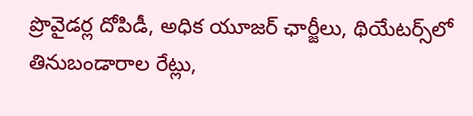ప్రొవైడర్ల దోపిడీ, అధిక యూజర్ ఛార్జీలు, థియేటర్స్‌లో తినుబండారాల రేట్లు,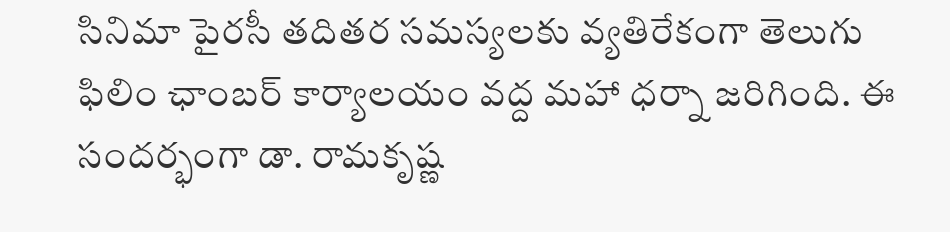సినిమా పైరసీ తదితర సమస్యలకు వ్యతిరేకంగా తెలుగు ఫిలిం ఛాంబర్ కార్యాలయం వద్ద మహా ధర్నా జరిగింది. ఈ సందర్భంగా డా. రామకృష్ణ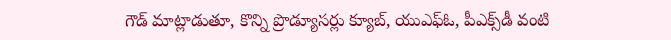గౌడ్ మాట్లాడుతూ, కొన్ని ప్రొడ్యూసర్లు క్యూబ్, యుఎఫ్ఓ, పీఎక్స్‌డీ వంటి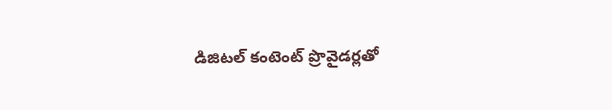డిజిటల్ కంటెంట్ ప్రొవైడర్లతో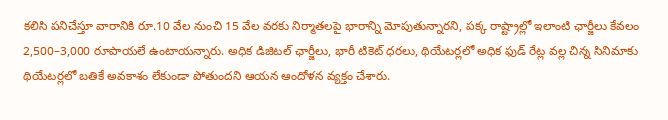కలిసి పనిచేస్తూ వారానికి రూ.10 వేల నుంచి 15 వేల వరకు నిర్మాతలపై భారాన్ని మోపుతున్నారని, పక్క రాష్ట్రాల్లో ఇలాంటి ఛార్జీలు కేవలం 2,500–3,000 రూపాయలే ఉంటాయన్నారు. అధిక డిజిటల్ ఛార్జీలు, భారీ టికెట్ ధరలు, థియేటర్లలో అధిక ఫుడ్ రేట్ల వల్ల చిన్న సినిమాకు థియేటర్లలో బతికే అవకాశం లేకుండా పోతుందని ఆయన ఆందోళన వ్యక్తం చేశారు.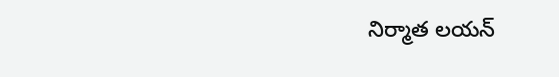నిర్మాత లయన్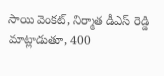సాయి వెంకట్, నిర్మాత డీఎస్ రెడ్డి మాట్లాడుతూ, 400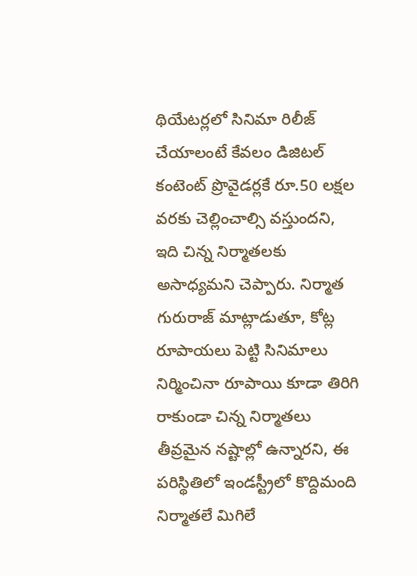థియేటర్లలో సినిమా రిలీజ్ చేయాలంటే కేవలం డిజిటల్ కంటెంట్ ప్రొవైడర్లకే రూ.50 లక్షల వరకు చెల్లించాల్సి వస్తుందని, ఇది చిన్న నిర్మాతలకు అసాధ్యమని చెప్పారు. నిర్మాత గురురాజ్ మాట్లాడుతూ, కోట్ల రూపాయలు పెట్టి సినిమాలు నిర్మించినా రూపాయి కూడా తిరిగి రాకుండా చిన్న నిర్మాతలు తీవ్రమైన నష్టాల్లో ఉన్నారని, ఈ పరిస్థితిలో ఇండస్ట్రీలో కొద్దిమంది నిర్మాతలే మిగిలే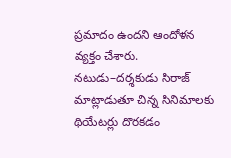ప్రమాదం ఉందని ఆందోళన వ్యక్తం చేశారు. నటుడు–దర్శకుడు సిరాజ్ మాట్లాడుతూ చిన్న సినిమాలకు థియేటర్లు దొరకడం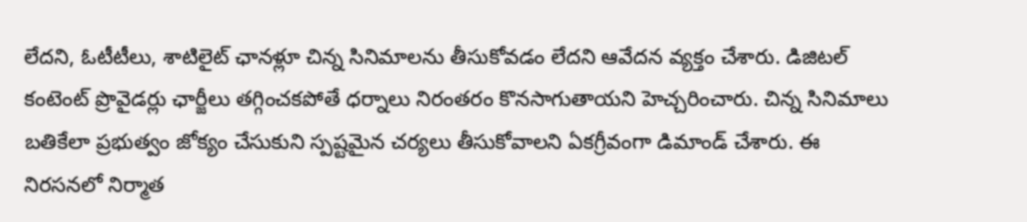లేదని, ఓటీటీలు, శాటిలైట్ ఛానళ్లూ చిన్న సినిమాలను తీసుకోవడం లేదని ఆవేదన వ్యక్తం చేశారు. డిజిటల్ కంటెంట్ ప్రొవైడర్లు ఛార్జీలు తగ్గించకపోతే ధర్నాలు నిరంతరం కొనసాగుతాయని హెచ్చరించారు. చిన్న సినిమాలు బతికేలా ప్రభుత్వం జోక్యం చేసుకుని స్పష్టమైన చర్యలు తీసుకోవాలని ఏకగ్రీవంగా డిమాండ్ చేశారు. ఈ నిరసనలో నిర్మాత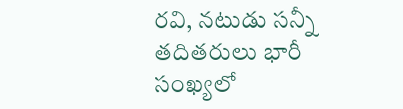రవి, నటుడు సన్నీ తదితరులు భారీ సంఖ్యలో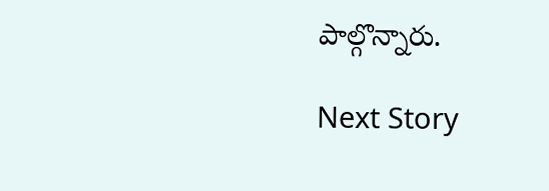పాల్గొన్నారు.

Next Story